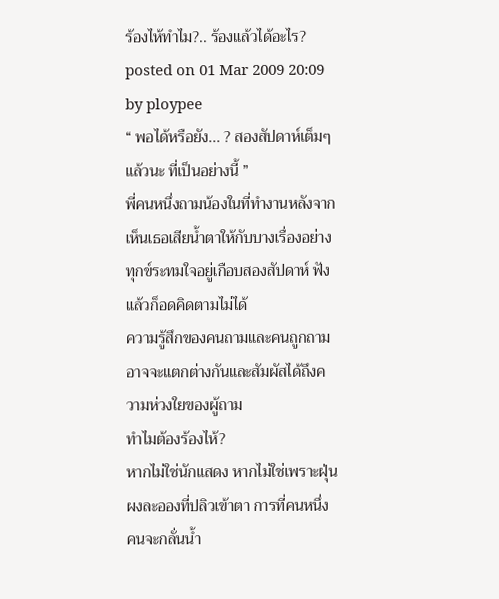ร้องไห้ทำไม?.. ร้องแล้วได้อะไร?
posted on 01 Mar 2009 20:09 by ploypee
“ พอได้หรือยัง... ? สองสัปดาห์เต็มๆ แล้วนะ ที่เป็นอย่างนี้ ”
พี่คนหนึ่งถามน้องในที่ทำงานหลังจากเห็นเธอเสียน้ำตาให้กับบางเรื่องอย่างทุกข์ระทมใจอยู่เกือบสองสัปดาห์ ฟังแล้วก็อดคิดตามไม่ได้
ความรู้สึกของคนถามและคนถูกถามอาจจะแตกต่างกันและสัมผัสได้ถึงความห่วงใยของผู้ถาม
ทำไมต้องร้องไห้?
หากไม่ใช่นักแสดง หากไม่ใช่เพราะฝุ่นผงละอองที่ปลิวเข้าตา การที่คนหนึ่งคนจะกลั่นน้ำ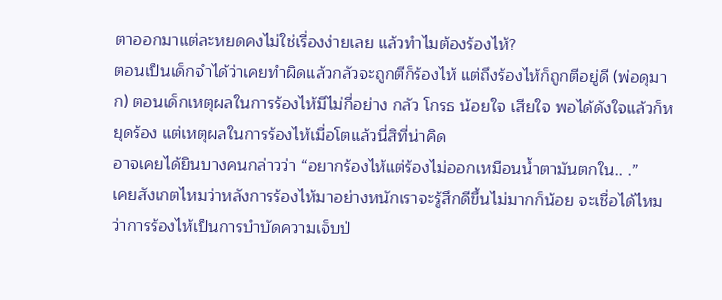ตาออกมาแต่ละหยดคงไม่ใช่เรื่องง่ายเลย แล้วทำไมต้องร้องไห้?
ตอนเป็นเด็กจำได้ว่าเคยทำผิดแล้วกลัวจะถูกตีก็ร้องไห้ แต่ถึงร้องไห้ก็ถูกตีอยู่ดี (พ่อดุมาก) ตอนเด็กเหตุผลในการร้องไห้มีไม่กี่อย่าง กลัว โกรธ น้อยใจ เสียใจ พอได้ดังใจแล้วก็หยุดร้อง แต่เหตุผลในการร้องไห้เมื่อโตแล้วนี่สิที่น่าคิด
อาจเคยได้ยินบางคนกล่าวว่า “อยากร้องไห้แต่ร้องไม่ออกเหมือนน้ำตามันตกใน.. .”
เคยสังเกตไหมว่าหลังการร้องไห้มาอย่างหนักเราจะรู้สึกดีขึ้นไม่มากก็น้อย จะเชื่อได้ไหมว่าการร้องไห้เป็นการบำบัดความเจ็บป่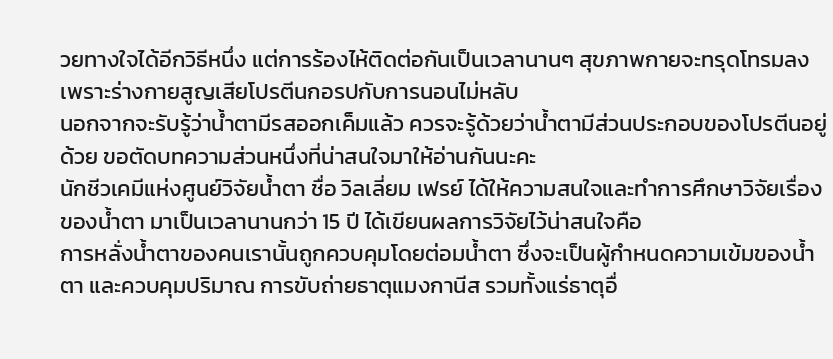วยทางใจได้อีกวิธีหนึ่ง แต่การร้องไห้ติดต่อกันเป็นเวลานานๆ สุขภาพกายจะทรุดโทรมลงเพราะร่างกายสูญเสียโปรตีนกอรปกับการนอนไม่หลับ
นอกจากจะรับรู้ว่าน้ำตามีรสออกเค็มแล้ว ควรจะรู้ด้วยว่าน้ำตามีส่วนประกอบของโปรตีนอยู่ด้วย ขอตัดบทความส่วนหนึ่งที่น่าสนใจมาให้อ่านกันนะคะ
นักชีวเคมีแห่งศูนย์วิจัยน้ำตา ชื่อ วิลเลี่ยม เฟรย์ ได้ให้ความสนใจและทำการศึกษาวิจัยเรื่องของน้ำตา มาเป็นเวลานานกว่า 15 ปี ได้เขียนผลการวิจัยไว้น่าสนใจคือ
การหลั่งน้ำตาของคนเรานั้นถูกควบคุมโดยต่อมน้ำตา ซึ่งจะเป็นผู้กำหนดความเข้มของน้ำตา และควบคุมปริมาณ การขับถ่ายธาตุแมงกานีส รวมทั้งแร่ธาตุอื่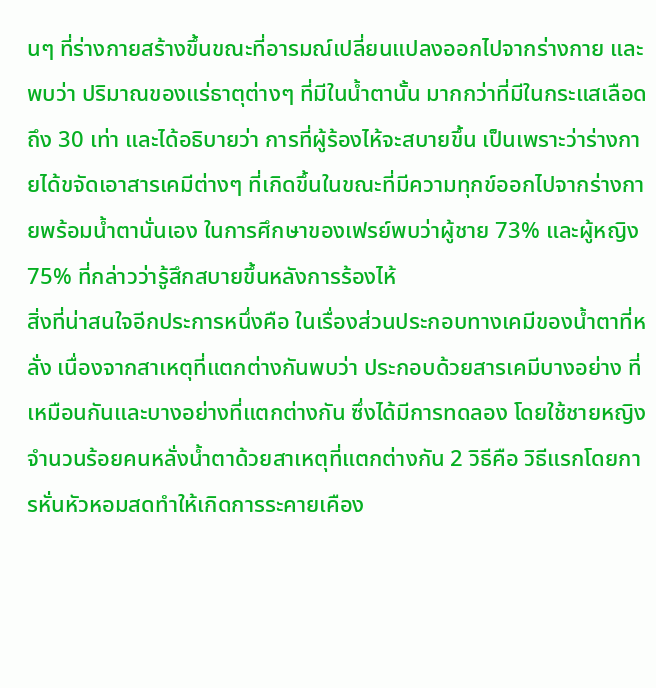นๆ ที่ร่างกายสร้างขึ้นขณะที่อารมณ์เปลี่ยนแปลงออกไปจากร่างกาย และพบว่า ปริมาณของแร่ธาตุต่างๆ ที่มีในน้ำตานั้น มากกว่าที่มีในกระแสเลือดถึง 30 เท่า และได้อธิบายว่า การที่ผู้ร้องไห้จะสบายขึ้น เป็นเพราะว่าร่างกายได้ขจัดเอาสารเคมีต่างๆ ที่เกิดขึ้นในขณะที่มีความทุกข์ออกไปจากร่างกายพร้อมน้ำตานั่นเอง ในการศึกษาของเฟรย์พบว่าผู้ชาย 73% และผู้หญิง 75% ที่กล่าวว่ารู้สึกสบายขึ้นหลังการร้องไห้
สิ่งที่น่าสนใจอีกประการหนึ่งคือ ในเรื่องส่วนประกอบทางเคมีของน้ำตาที่หลั่ง เนื่องจากสาเหตุที่แตกต่างกันพบว่า ประกอบด้วยสารเคมีบางอย่าง ที่เหมือนกันและบางอย่างที่แตกต่างกัน ซึ่งได้มีการทดลอง โดยใช้ชายหญิงจำนวนร้อยคนหลั่งน้ำตาด้วยสาเหตุที่แตกต่างกัน 2 วิธีคือ วิธีแรกโดยการหั่นหัวหอมสดทำให้เกิดการระคายเคือง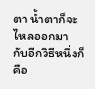ตา น้ำตาก็จะไหลออกมา กับอีกวิธีหนึ่งก็คือ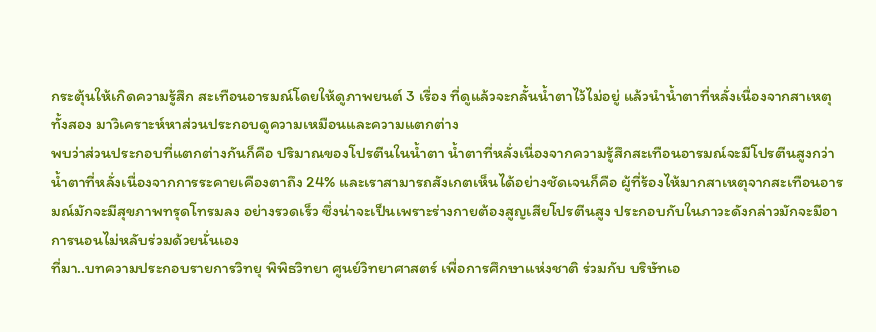กระตุ้นให้เกิดความรู้สึก สะเทือนอารมณ์โดยให้ดูภาพยนต์ 3 เรื่อง ที่ดูแล้วจะกลั้นน้ำตาไว้ไม่อยู่ แล้วนำน้ำตาที่หลั่งเนื่องจากสาเหตุทั้งสอง มาวิเคราะห์หาส่วนประกอบดูความเหมือนและความแตกต่าง
พบว่าส่วนประกอบที่แตกต่างกันก็คือ ปริมาณของโปรตีนในน้ำตา น้ำตาที่หลั่งเนื่องจากความรู้สึกสะเทือนอารมณ์จะมีโปรตีนสูงกว่า น้ำตาที่หลั่งเนื่องจากการระคายเคืองตาถึง 24% และเราสามารถสังเกตเห็นได้อย่างชัดเจนก็คือ ผู้ที่ร้องไห้มากสาเหตุจากสะเทือนอารมณ์มักจะมีสุขภาพทรุดโทรมลง อย่างรวดเร็ว ซึ่งน่าจะเป็นเพราะร่างกายต้องสูญเสียโปรตีนสูง ประกอบกับในภาวะดังกล่าวมักจะมีอาการนอนไม่หลับร่วมด้วยนั่นเอง
ที่มา..บทความประกอบรายการวิทยุ พิพิธวิทยา ศูนย์วิทยาศาสตร์ เพื่อการศึกษาแห่งชาติ ร่วมกับ บริษัทเอ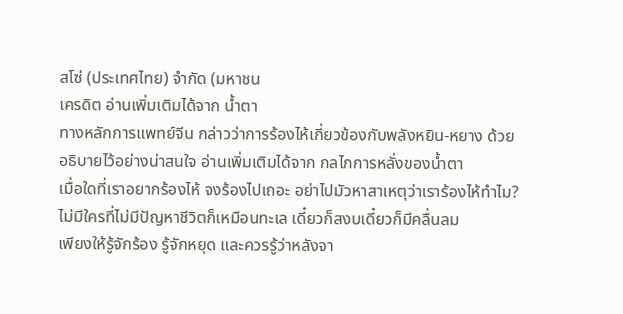สโซ่ (ประเทศไทย) จำกัด (มหาชน
เครดิต อ่านเพิ่มเติมได้จาก น้ำตา
ทางหลักการแพทย์จีน กล่าวว่าการร้องไห้เกี่ยวข้องกับพลังหยิน-หยาง ด้วย อธิบายไว้อย่างน่าสนใจ อ่านเพิ่มเติมได้จาก กลไกการหลั่งของน้ำตา
เมื่อใดที่เราอยากร้องไห้ จงร้องไปเถอะ อย่าไปมัวหาสาเหตุว่าเราร้องไห้ทำไม? ไม่มีใครที่ไม่มีปัญหาชีวิตก็เหมือนทะเล เดี๋ยวก็สงบเดี๋ยวก็มีคลื่นลม
เพียงให้รู้จักร้อง รู้จักหยุด และควรรู้ว่าหลังจา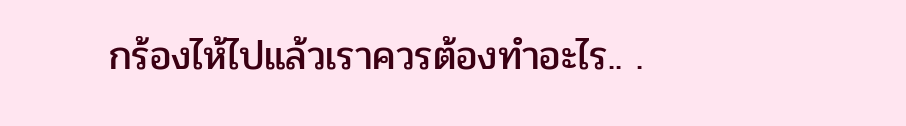กร้องไห้ไปแล้วเราควรต้องทำอะไร.. .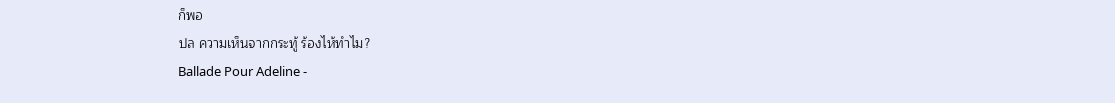ก็พอ
ปล ความเห็นจากกระทู้ ร้องไห้ทำไม?
Ballade Pour Adeline -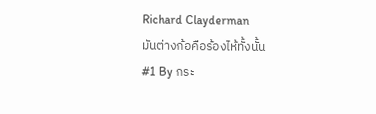Richard Clayderman
มันต่างก้อคือร้องไห้ทั้งนั้น
#1 By กระ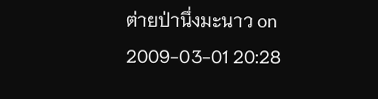ต่ายป่านึ่งมะนาว on 2009-03-01 20:28